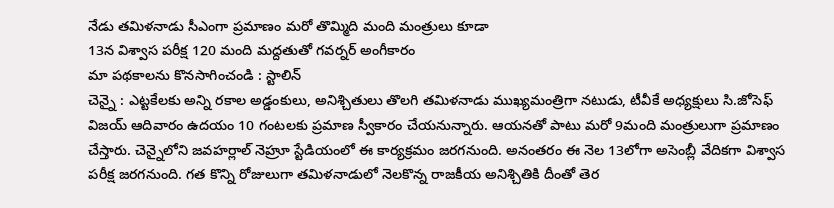నేడు తమిళనాడు సీఎంగా ప్రమాణం మరో తొమ్మిది మంది మంత్రులు కూడా
13న విశ్వాస పరీక్ష 120 మంది మద్దతుతో గవర్నర్ అంగీకారం
మా పథకాలను కొనసాగించండి : స్టాలిన్
చెన్నై : ఎట్టకేలకు అన్ని రకాల అడ్డంకులు, అనిశ్చితులు తొలగి తమిళనాడు ముఖ్యమంత్రిగా నటుడు, టీవీకే అధ్యక్షులు సి.జోసెఫ్ విజయ్ ఆదివారం ఉదయం 10 గంటలకు ప్రమాణ స్వీకారం చేయనున్నారు. ఆయనతో పాటు మరో 9మంది మంత్రులుగా ప్రమాణం చేస్తారు. చెన్నైలోని జవహర్లాల్ నెహ్రూ స్టేడియంలో ఈ కార్యక్రమం జరగనుంది. అనంతరం ఈ నెల 13లోగా అసెంబ్లీ వేదికగా విశ్వాస పరీక్ష జరగనుంది. గత కొన్ని రోజులుగా తమిళనాడులో నెలకొన్న రాజకీయ అనిశ్చితికి దీంతో తెర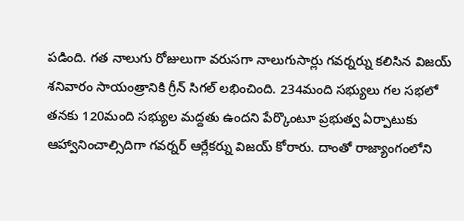పడింది. గత నాలుగు రోజులుగా వరుసగా నాలుగుసార్లు గవర్నర్ను కలిసిన విజయ్ శనివారం సాయంత్రానికి గ్రీన్ సిగల్ లభించింది. 234మంది సభ్యులు గల సభలో తనకు 120మంది సభ్యుల మద్దతు ఉందని పేర్కొంటూ ప్రభుత్వ ఏర్పాటుకు ఆహ్వానించాల్సిదిగా గవర్నర్ ఆర్లేకర్ను విజయ్ కోరారు. దాంతో రాజ్యాంగంలోని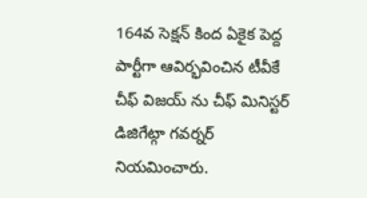164వ సెక్షన్ కింద ఏకైక పెద్ద పార్టీగా ఆవిర్భవించిన టీవీకే చీఫ్ విజయ్ ను చీఫ్ మినిస్టర్ డిజిగేట్గా గవర్నర్ నియమించారు.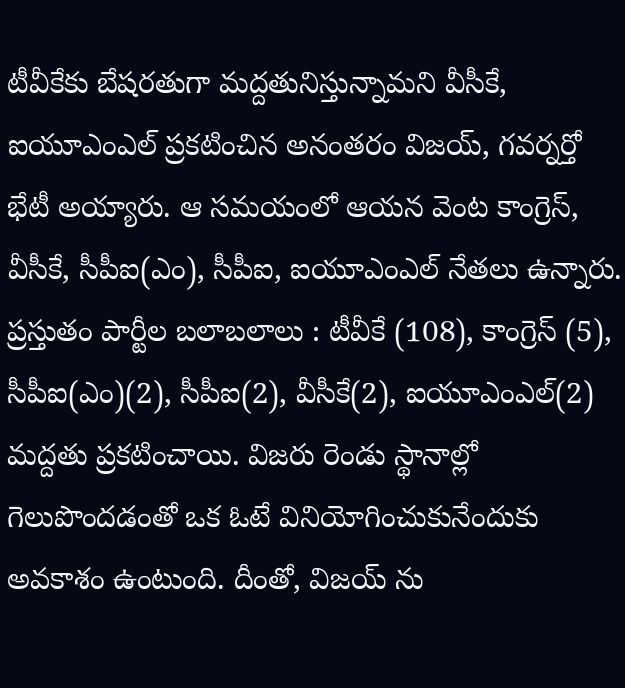టీవీకేకు బేషరతుగా మద్దతునిస్తున్నామని వీసీకే, ఐయూఎంఎల్ ప్రకటించిన అనంతరం విజయ్, గవర్నర్తో భేటీ అయ్యారు. ఆ సమయంలో ఆయన వెంట కాంగ్రెస్, వీసీకే, సీపీఐ(ఎం), సీపీఐ, ఐయూఎంఎల్ నేతలు ఉన్నారు. ప్రస్తుతం పార్టీల బలాబలాలు : టీవీకే (108), కాంగ్రెస్ (5), సీపీఐ(ఎం)(2), సీపీఐ(2), వీసీకే(2), ఐయూఎంఎల్(2) మద్దతు ప్రకటించాయి. విజరు రెండు స్థానాల్లో గెలుపొందడంతో ఒక ఓటే వినియోగించుకునేందుకు అవకాశం ఉంటుంది. దీంతో, విజయ్ ను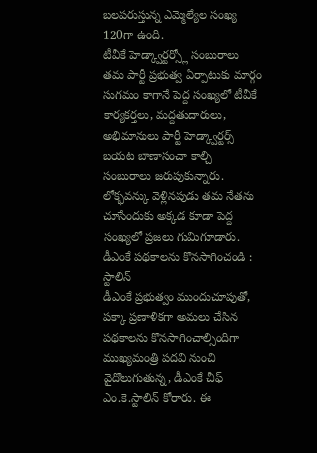బలపరుస్తున్న ఎమ్మెల్యేల సంఖ్య 120గా ఉంది.
టీవీకే హెడ్క్వార్టర్స్లో సంబురాలు
తమ పార్టీ ప్రభుత్వ ఏర్పాటుకు మార్గం సుగమం కాగానే పెద్ద సంఖ్యలో టీవీకే కార్యకర్తలు, మద్దతుదారులు, అభిమానులు పార్టీ హెడ్క్వార్టర్స్ బయట బాణాసంచా కాల్చి సంబురాలు జరుపుకున్నారు. లోక్భవన్కు వెళ్లినపుడు తమ నేతను చూసేందుకు అక్కడ కూడా పెద్ద సంఖ్యలో ప్రజలు గుమిగూడారు.
డీఎంకే పథకాలను కొనసాగించండి : స్టాలిన్
డీఎంకే ప్రభుత్వం ముందుచూపుతో, పక్కా ప్రణాళికగా అమలు చేసిన పథకాలను కొనసాగించాల్సిందిగా ముఖ్యమంత్రి పదవి నుంచి వైదొలుగుతున్న, డీఎంకే చీఫ్ ఎం.కె.స్టాలిన్ కోరారు. ఈ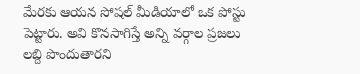మేరకు ఆయన సోషల్ మీడియాలో ఒక పోస్టు పెట్టారు. అవి కొనసాగిస్తే అన్ని వర్గాల ప్రజలు లబ్ది పొందుతారని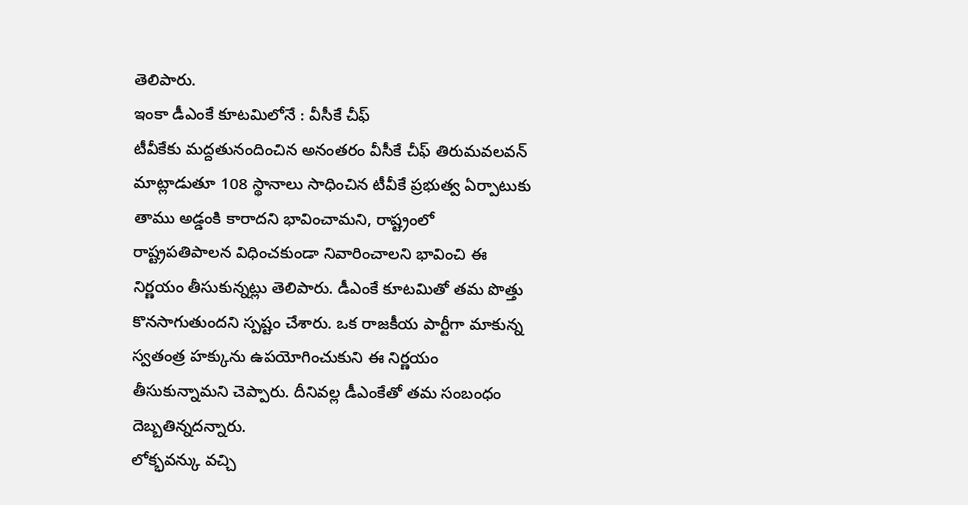తెలిపారు.
ఇంకా డీఎంకే కూటమిలోనే : వీసీకే చీఫ్
టీవీకేకు మద్దతునందించిన అనంతరం వీసీకే చీఫ్ తిరుమవలవన్ మాట్లాడుతూ 108 స్థానాలు సాధించిన టీవీకే ప్రభుత్వ ఏర్పాటుకు తాము అడ్డంకి కారాదని భావించామని, రాష్ట్రంలో రాష్ట్రపతిపాలన విధించకుండా నివారించాలని భావించి ఈ నిర్ణయం తీసుకున్నట్లు తెలిపారు. డీఎంకే కూటమితో తమ పొత్తు కొనసాగుతుందని స్పష్టం చేశారు. ఒక రాజకీయ పార్టీగా మాకున్న స్వతంత్ర హక్కును ఉపయోగించుకుని ఈ నిర్ణయం తీసుకున్నామని చెప్పారు. దీనివల్ల డీఎంకేతో తమ సంబంధం దెబ్బతిన్నదన్నారు.
లోక్భవన్కు వచ్చి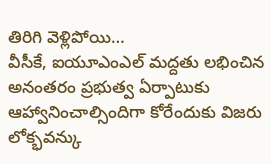తిరిగి వెళ్లిపోయి…
వీసీకే, ఐయూఎంఎల్ మద్దతు లభించిన అనంతరం ప్రభుత్వ ఏర్పాటుకు ఆహ్వానించాల్సిందిగా కోరేందుకు విజరు లోక్భవన్కు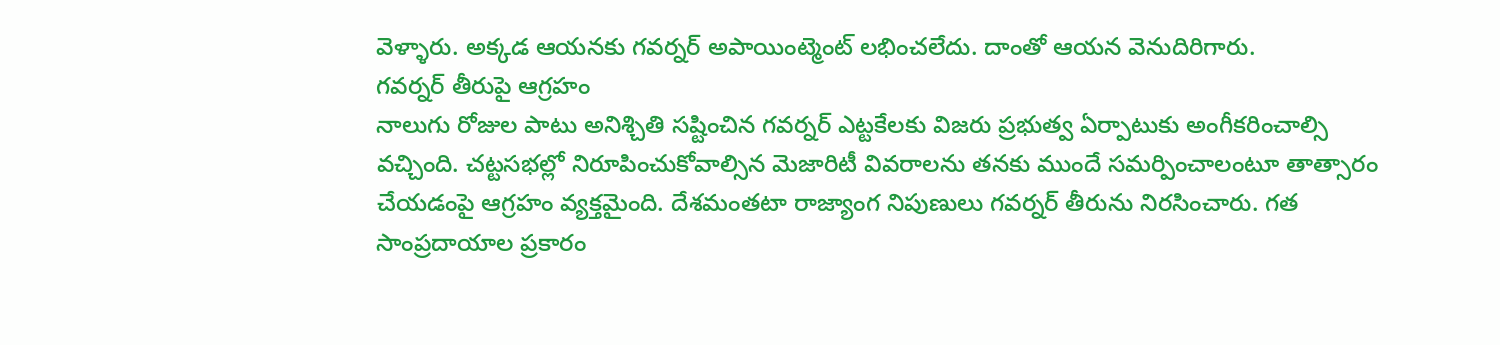వెళ్ళారు. అక్కడ ఆయనకు గవర్నర్ అపాయింట్మెంట్ లభించలేదు. దాంతో ఆయన వెనుదిరిగారు.
గవర్నర్ తీరుపై ఆగ్రహం
నాలుగు రోజుల పాటు అనిశ్చితి సష్టించిన గవర్నర్ ఎట్టకేలకు విజరు ప్రభుత్వ ఏర్పాటుకు అంగీకరించాల్సి వచ్చింది. చట్టసభల్లో నిరూపించుకోవాల్సిన మెజారిటీ వివరాలను తనకు ముందే సమర్పించాలంటూ తాత్సారం చేయడంపై ఆగ్రహం వ్యక్తమైంది. దేశమంతటా రాజ్యాంగ నిపుణులు గవర్నర్ తీరును నిరసించారు. గత సాంప్రదాయాల ప్రకారం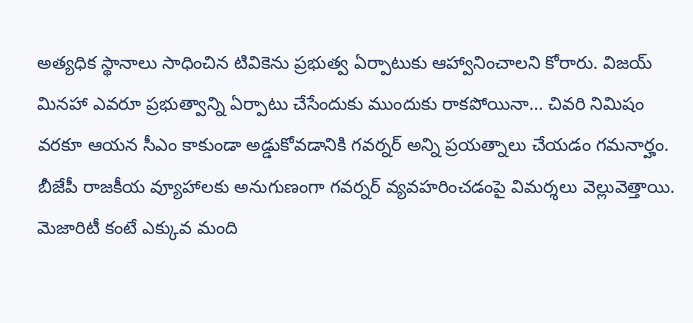అత్యధిక స్థానాలు సాధించిన టివికెను ప్రభుత్వ ఏర్పాటుకు ఆహ్వానించాలని కోరారు. విజయ్ మినహా ఎవరూ ప్రభుత్వాన్ని ఏర్పాటు చేసేందుకు ముందుకు రాకపోయినా… చివరి నిమిషం వరకూ ఆయన సీఎం కాకుండా అడ్డుకోవడానికి గవర్నర్ అన్ని ప్రయత్నాలు చేయడం గమనార్హం. బీజేపీ రాజకీయ వ్యూహాలకు అనుగుణంగా గవర్నర్ వ్యవహరించడంపై విమర్శలు వెల్లువెత్తాయి. మెజారిటీ కంటే ఎక్కువ మంది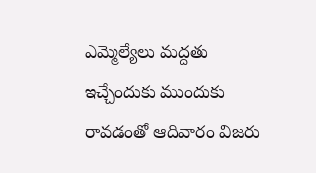ఎమ్మెల్యేలు మద్దతు ఇచ్చేందుకు ముందుకు రావడంతో ఆదివారం విజరు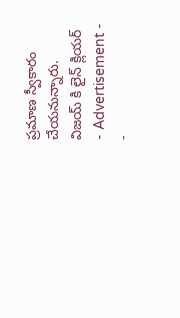ప్రమాణ స్వీకారం చేయనున్నారు.
విజయ్ కి లైన్ క్లియర్
- Advertisement -
-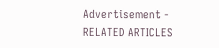Advertisement -
RELATED ARTICLES